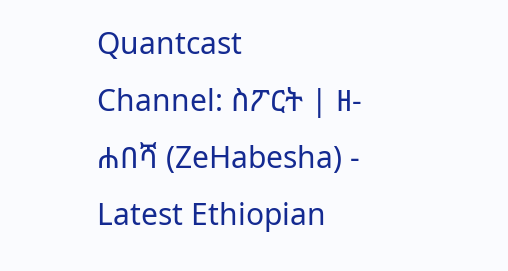Quantcast
Channel: ስፖርት | ዘ-ሐበሻ (ZeHabesha) - Latest Ethiopian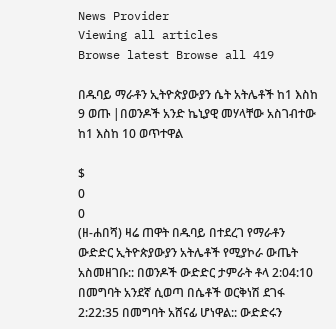News Provider
Viewing all articles
Browse latest Browse all 419

በዱባይ ማራቶን ኢትዮጵያውያን ሴት አትሌቶች ከ1 እስከ 9 ወጡ |በወንዶች አንድ ኬኒያዊ መሃላቸው አስገብተው ከ1 እስከ 10 ወጥተዋል

$
0
0
(ዘ-ሐበሻ) ዛሬ ጠዋት በዱባይ በተደረገ የማራቶን ውድድር ኢትዮጵያውያን አትሌቶች የሚያኮራ ውጤት አስመዘገቡ:: በወንዶች ውድድር ታምራት ቶላ 2:04:10 በመግባት አንደኛ ሲወጣ በሴቶች ወርቅነሽ ደገፋ 2:22:35 በመግባት አሸናፊ ሆነዋል:: ውድድሩን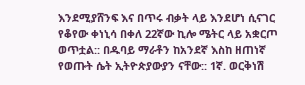እንደሚያሸንፍ እና በጥሩ ብቃት ላይ እንደሆነ ሲናገር የቆየው ቀነኒሳ በቀለ 22ኛው ኪሎ ሜትር ላይ አቋርጦ ወጥቷል:: በዱባይ ማራቶን ከአንደኛ እስከ ዘጠነኛ የወጡት ሴት ኢትዮጵያውያን ናቸው:: 1ኛ. ወርቅነሽ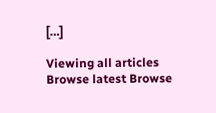[…]

Viewing all articles
Browse latest Browse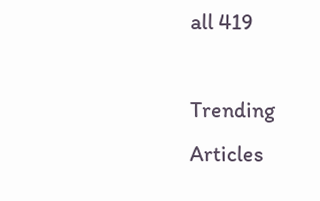all 419

Trending Articles